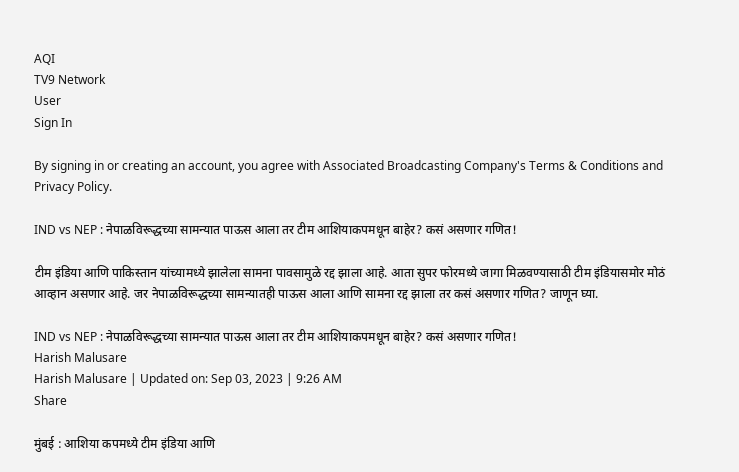AQI
TV9 Network
User
Sign In

By signing in or creating an account, you agree with Associated Broadcasting Company's Terms & Conditions and Privacy Policy.

IND vs NEP : नेपाळविरूद्धच्या सामन्यात पाऊस आला तर टीम आशियाकपमधून बाहेर? कसं असणार गणित!

टीम इंडिया आणि पाकिस्तान यांच्यामध्ये झालेला सामना पावसामुळे रद्द झाला आहे. आता सुपर फोरमध्ये जागा मिळवण्यासाठी टीम इंडियासमोर मोठं आव्हान असणार आहे. जर नेपाळविरूद्धच्या सामन्यातही पाऊस आला आणि सामना रद्द झाला तर कसं असणार गणित? जाणून घ्या.

IND vs NEP : नेपाळविरूद्धच्या सामन्यात पाऊस आला तर टीम आशियाकपमधून बाहेर? कसं असणार गणित!
Harish Malusare
Harish Malusare | Updated on: Sep 03, 2023 | 9:26 AM
Share

मुंबई : आशिया कपमध्ये टीम इंडिया आणि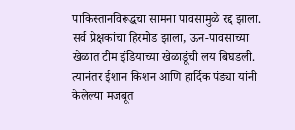पाकिस्तानविरूद्धचा सामना पावसामुळे रद्द झाला. सर्व प्रेक्षकांचा हिरमोड झाला, ऊन-पावसाच्या खेळात टीम इंडियाच्या खेळाडूंची लय बिघडली. त्यानंतर ईशान किशन आणि हार्दिक पंड्या यांनी केलेल्या मजबूत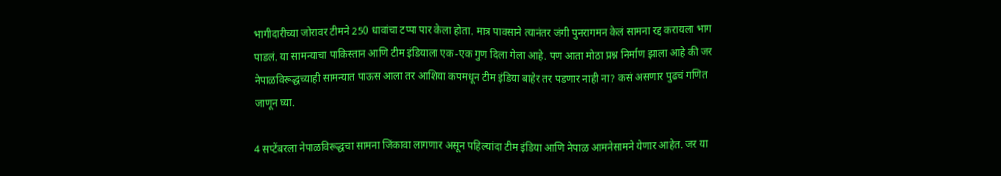भागीदारीच्या जोरावर टीमने 250 धावांचा टप्पा पार केला होता. मात्र पावसाने त्यानंतर जंगी पुनरागमन केलं सामना रद्द करायला भाग पाडलं. या सामन्याचा पाकिस्तान आणि टीम इंडियाला एक-एक गुण दिला गेला आहे. पण आता मोठा प्रश्न निर्माण झाला आहे की जर नेपाळविरूद्धच्याही सामन्यात पाऊस आला तर आशिया कपमधून टीम इंडिया बाहेर तर पडणार नाही ना? कसं असणार पुढचं गणित जाणून घ्या.

4 सप्टेंबरला नेपाळविरूद्धचा सामना जिंकावा लागणार असून पहिल्यांदा टीम इंडिया आणि नेपाळ आमनेसामने येणार आहेत. जर या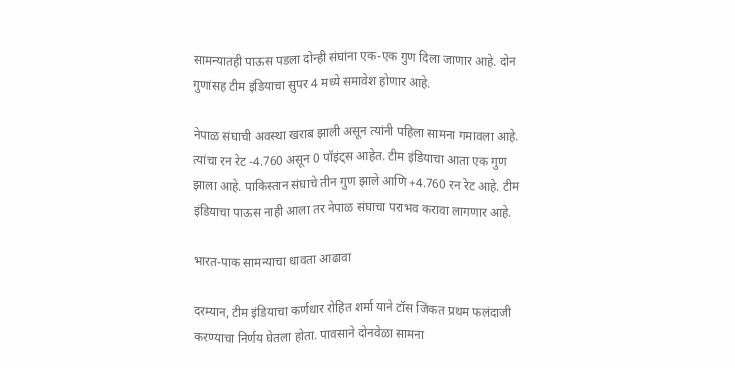सामन्यातही पाऊस पडला दोन्ही संघांना एक-एक गुण दिला जाणार आहे. दोन गुणांसह टीम इंडियाचा सुपर 4 मध्ये समावेश होणार आहे.

नेपाळ संघाची अवस्था खराब झाली असून त्यांनी पहिला सामना गमावला आहे. त्यांचा रन रेट -4.760 असून 0 पॉइंट्स आहेत. टीम इंडियाचा आता एक गुण झाला आहे. पाकिस्तान संघाचे तीन गुण झाले आणि +4.760 रन रेट आहे. टीम इंडियाचा पाऊस नाही आला तर नेपाळ संघाचा पराभव करावा लागणार आहे.

भारत-पाक सामन्याचा धावता आढावा

दरम्यान, टीम इंडियाचा कर्णधार रोहित शर्मा याने टॉस जिंकत प्रथम फलंदाजी करण्याचा निर्णय घेतला होता. पावसाने दोनवेळा सामना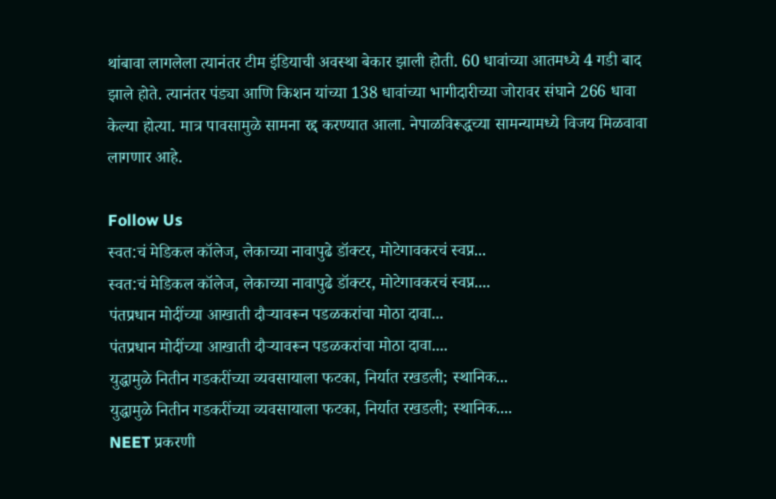थांबावा लागलेला त्यानंतर टीम इंडियाची अवस्था बेकार झाली होती. 60 धावांच्या आतमध्ये 4 गडी बाद झाले होते. त्यानंतर पंड्या आणि किशन यांच्या 138 धावांच्या भागीदारीच्या जोरावर संघाने 266 धावा केल्या होत्या. मात्र पावसामुळे सामना रद्द करण्यात आला. नेपाळविरूद्धच्या सामन्यामध्ये विजय मिळवावा लागणार आहे.

Follow Us
स्वत:चं मेडिकल कॉलेज, लेकाच्या नावापुढे डॉक्टर, मोटेगावकरचं स्वप्न...
स्वत:चं मेडिकल कॉलेज, लेकाच्या नावापुढे डॉक्टर, मोटेगावकरचं स्वप्न....
पंतप्रधान मोदींच्या आखाती दौऱ्यावरून पडळकरांचा मोठा दावा...
पंतप्रधान मोदींच्या आखाती दौऱ्यावरून पडळकरांचा मोठा दावा....
युद्धामुळे नितीन गडकरींच्या व्यवसायाला फटका, निर्यात रखडली; स्थानिक...
युद्धामुळे नितीन गडकरींच्या व्यवसायाला फटका, निर्यात रखडली; स्थानिक....
NEET प्रकरणी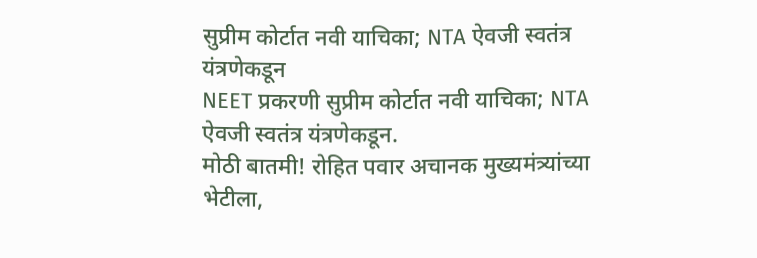सुप्रीम कोर्टात नवी याचिका; NTA ऐवजी स्वतंत्र यंत्रणेकडून
NEET प्रकरणी सुप्रीम कोर्टात नवी याचिका; NTA ऐवजी स्वतंत्र यंत्रणेकडून.
मोठी बातमी! रोहित पवार अचानक मुख्यमंत्र्यांच्या भेटीला,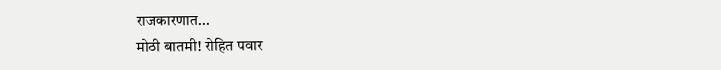राजकारणात...
मोठी बातमी! रोहित पवार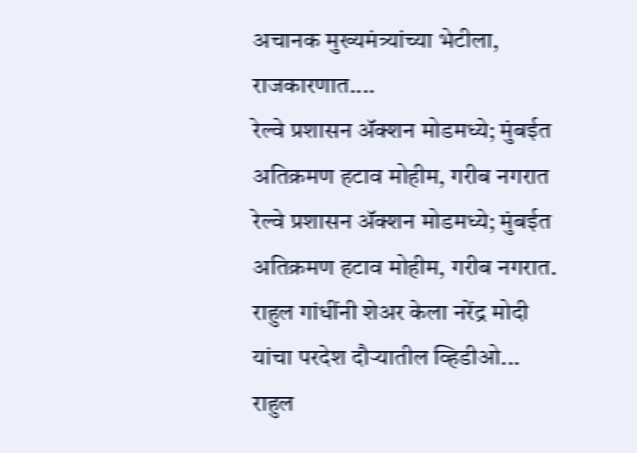अचानक मुख्यमंत्र्यांच्या भेटीला, राजकारणात....
रेल्वे प्रशासन ॲक्शन मोडमध्ये; मुंबईत अतिक्रमण हटाव मोहीम, गरीब नगरात
रेल्वे प्रशासन ॲक्शन मोडमध्ये; मुंबईत अतिक्रमण हटाव मोहीम, गरीब नगरात.
राहुल गांधींनी शेअर केला नरेंद्र मोदी यांचा परदेश दौऱ्यातील व्हिडीओ...
राहुल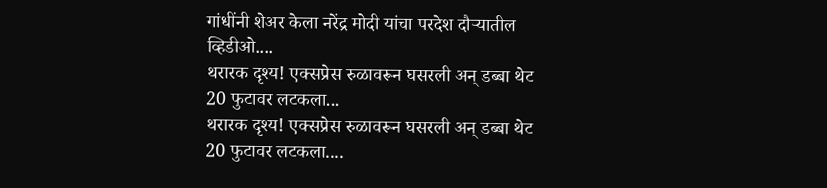गांधींनी शेअर केला नरेंद्र मोदी यांचा परदेश दौऱ्यातील व्हिडीओ....
थरारक दृश्य! एक्सप्रेस रुळावरून घसरली अन् डब्बा थेट 20 फुटावर लटकला...
थरारक दृश्य! एक्सप्रेस रुळावरून घसरली अन् डब्बा थेट 20 फुटावर लटकला....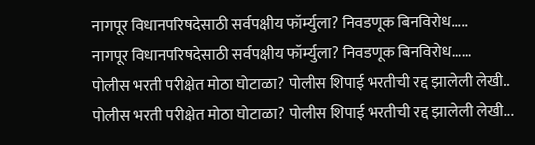नागपूर विधानपरिषदेसाठी सर्वपक्षीय फॉर्म्युला? निवडणूक बिनविरोध.....
नागपूर विधानपरिषदेसाठी सर्वपक्षीय फॉर्म्युला? निवडणूक बिनविरोध......
पोलीस भरती परीक्षेत मोठा घोटाळा? पोलीस शिपाई भरतीची रद्द झालेली लेखी..
पोलीस भरती परीक्षेत मोठा घोटाळा? पोलीस शिपाई भरतीची रद्द झालेली लेखी...